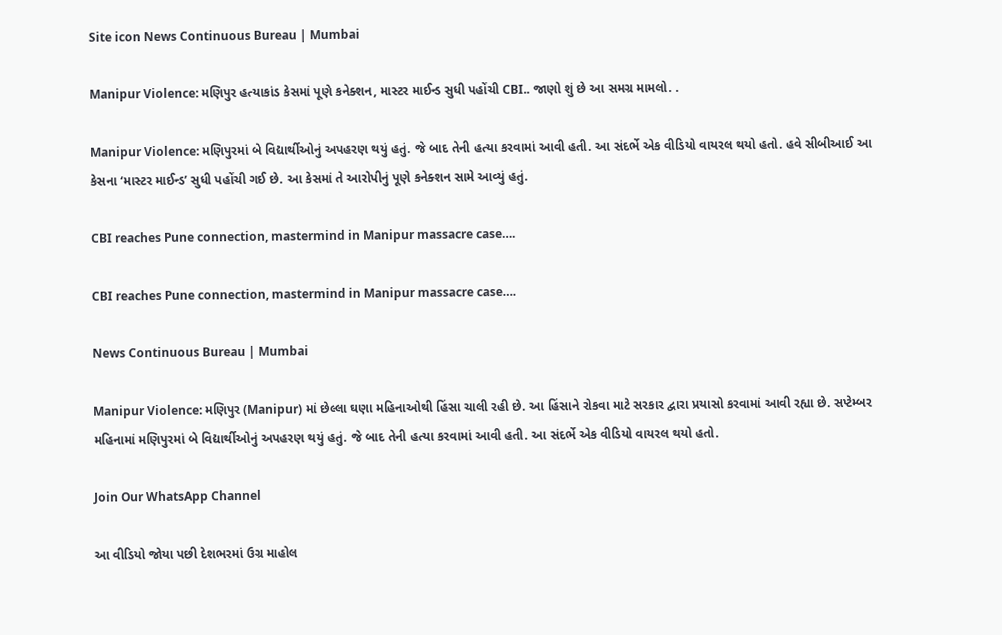Site icon News Continuous Bureau | Mumbai

Manipur Violence: મણિપુર હત્યાકાંડ કેસમાં પૂણે કનેક્શન, માસ્ટર માઈન્ડ સુધી પહોંચી CBI.. જાણો શું છે આ સમગ્ર મામલો. .

Manipur Violence: મણિપુરમાં બે વિદ્યાર્થીઓનું અપહરણ થયું હતું. જે બાદ તેની હત્યા કરવામાં આવી હતી. આ સંદર્ભે એક વીડિયો વાયરલ થયો હતો. હવે સીબીઆઈ આ કેસના ‘માસ્ટર માઈન્ડ’ સુધી પહોંચી ગઈ છે. આ કેસમાં તે આરોપીનું પૂણે કનેક્શન સામે આવ્યું હતું.

CBI reaches Pune connection, mastermind in Manipur massacre case….

CBI reaches Pune connection, mastermind in Manipur massacre case….

News Continuous Bureau | Mumbai

Manipur Violence: મણિપુર (Manipur) માં છેલ્લા ઘણા મહિનાઓથી હિંસા ચાલી રહી છે. આ હિંસાને રોકવા માટે સરકાર દ્વારા પ્રયાસો કરવામાં આવી રહ્યા છે. સપ્ટેમ્બર મહિનામાં મણિપુરમાં બે વિદ્યાર્થીઓનું અપહરણ થયું હતું. જે બાદ તેની હત્યા કરવામાં આવી હતી. આ સંદર્ભે એક વીડિયો વાયરલ થયો હતો.

Join Our WhatsApp Channel

આ વીડિયો જોયા પછી દેશભરમાં ઉગ્ર માહોલ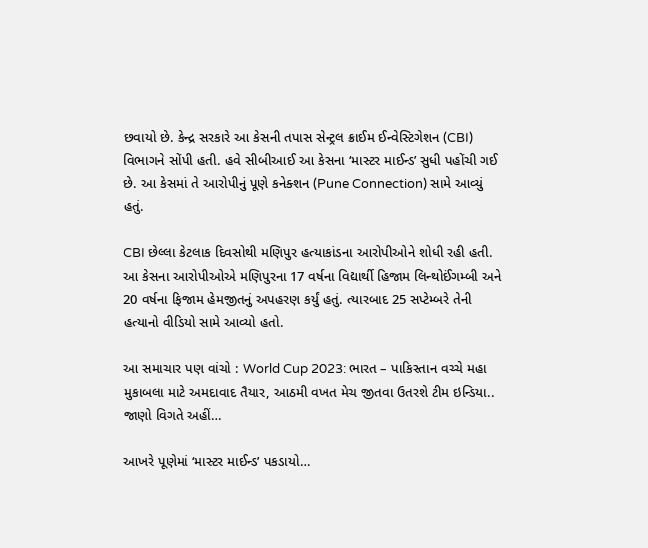છવાયો છે. કેન્દ્ર સરકારે આ કેસની તપાસ સેન્ટ્રલ ક્રાઈમ ઈન્વેસ્ટિગેશન (CBI) વિભાગને સોંપી હતી. હવે સીબીઆઈ આ કેસના ‘માસ્ટર માઈન્ડ’ સુધી પહોંચી ગઈ છે. આ કેસમાં તે આરોપીનું પૂણે કનેક્શન (Pune Connection) સામે આવ્યું હતું.

CBI છેલ્લા કેટલાક દિવસોથી મણિપુર હત્યાકાંડના આરોપીઓને શોધી રહી હતી. આ કેસના આરોપીઓએ મણિપુરના 17 વર્ષના વિદ્યાર્થી હિજામ લિન્થોઈંગમ્બી અને 20 વર્ષના ફિજામ હેમજીતનું અપહરણ કર્યું હતું. ત્યારબાદ 25 સપ્ટેમ્બરે તેની હત્યાનો વીડિયો સામે આવ્યો હતો.

આ સમાચાર પણ વાંચો : World Cup 2023: ભારત – પાકિસ્તાન વચ્ચે મહા મુકાબલા માટે અમદાવાદ તૈયાર, આઠમી વખત મેચ જીતવા ઉતરશે ટીમ ઇન્ડિયા.. જાણો વિગતે અહીં…

આખરે પૂણેમાં ‘માસ્ટર માઈન્ડ’ પકડાયો…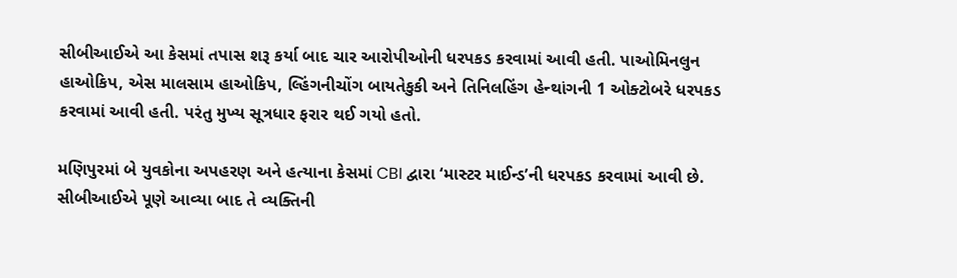સીબીઆઈએ આ કેસમાં તપાસ શરૂ કર્યા બાદ ચાર આરોપીઓની ધરપકડ કરવામાં આવી હતી. પાઓમિનલુન હાઓકિપ, એસ માલસામ હાઓકિપ, લ્હિંગનીચોંગ બાયતેકુકી અને તિનિલહિંગ હેન્થાંગની 1 ઓક્ટોબરે ધરપકડ કરવામાં આવી હતી. પરંતુ મુખ્ય સૂત્રધાર ફરાર થઈ ગયો હતો.

મણિપુરમાં બે યુવકોના અપહરણ અને હત્યાના કેસમાં CBI દ્વારા ‘માસ્ટર માઈન્ડ’ની ધરપકડ કરવામાં આવી છે. સીબીઆઈએ પૂણે આવ્યા બાદ તે વ્યક્તિની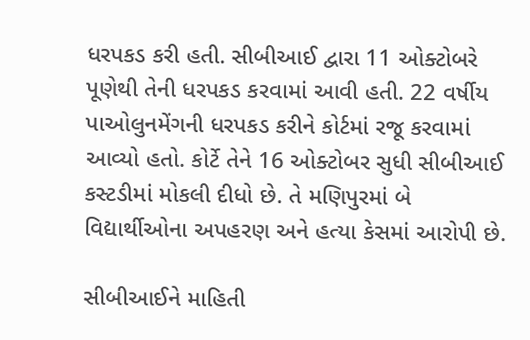ધરપકડ કરી હતી. સીબીઆઈ દ્વારા 11 ઓક્ટોબરે પૂણેથી તેની ધરપકડ કરવામાં આવી હતી. 22 વર્ષીય પાઓલુનમેંગની ધરપકડ કરીને કોર્ટમાં રજૂ કરવામાં આવ્યો હતો. કોર્ટે તેને 16 ઓક્ટોબર સુધી સીબીઆઈ કસ્ટડીમાં મોકલી દીધો છે. તે મણિપુરમાં બે વિદ્યાર્થીઓના અપહરણ અને હત્યા કેસમાં આરોપી છે.

સીબીઆઈને માહિતી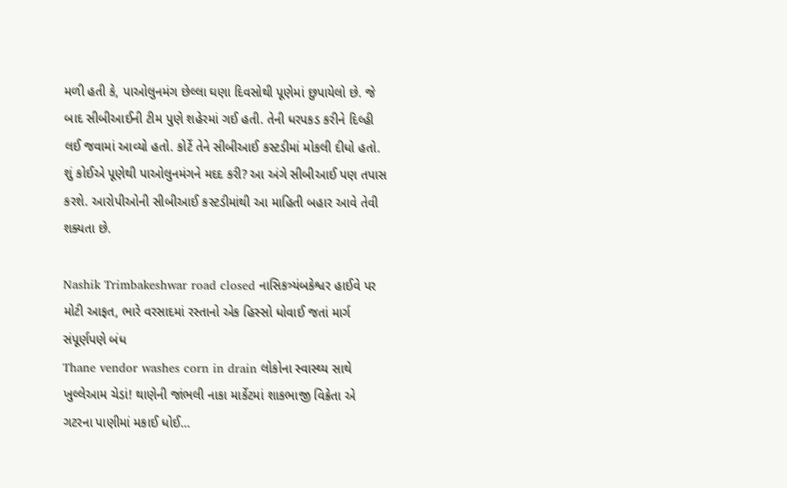મળી હતી કે, પાઓલુનમંગ છેલ્લા ઘણા દિવસોથી પૂણેમાં છુપાયેલો છે. જે બાદ સીબીઆઈની ટીમ પુણે શહેરમાં ગઈ હતી. તેની ધરપકડ કરીને દિલ્હી લઈ જવામાં આવ્યો હતો. કોર્ટે તેને સીબીઆઈ કસ્ટડીમાં મોકલી દીધો હતો. શું કોઈએ પૂણેથી પાઓલુનમંગને મદદ કરી? આ અંગે સીબીઆઈ પણ તપાસ કરશે. આરોપીઓની સીબીઆઈ કસ્ટડીમાંથી આ માહિતી બહાર આવે તેવી શક્યતા છે.

Nashik Trimbakeshwar road closed નાસિકત્ર્યંબકેશ્વર હાઈવે પર મોટી આફત, ભારે વરસાદમાં રસ્તાનો એક હિસ્સો ધોવાઈ જતાં માર્ગ સંપૂર્ણપણે બંધ
Thane vendor washes corn in drain લોકોના સ્વાસ્થ્ય સાથે ખુલ્લેઆમ ચેડાં! થાણેની જાંભલી નાકા માર્કેટમાં શાકભાજી વિક્રેતા એ ગટરના પાણીમાં મકાઈ ધોઈ…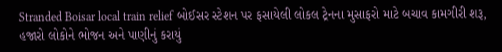Stranded Boisar local train relief બોઈસર સ્ટેશન પર ફસાયેલી લોકલ ટ્રેનના મુસાફરો માટે બચાવ કામગીરી શરૂ, હજારો લોકોને ભોજન અને પાણીનું કરાયું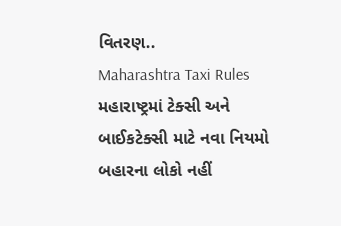વિતરણ..
Maharashtra Taxi Rules મહારાષ્ટ્રમાં ટેક્સી અને બાઈકટેક્સી માટે નવા નિયમો બહારના લોકો નહીં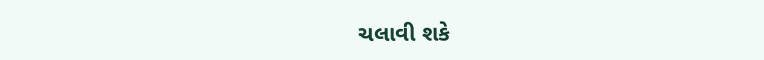ચલાવી શકે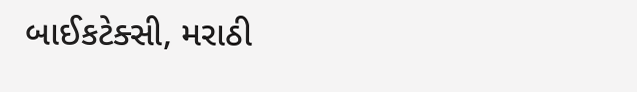બાઈકટેક્સી, મરાઠી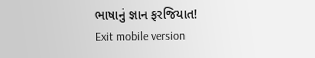ભાષાનું જ્ઞાન ફરજિયાત!
Exit mobile version